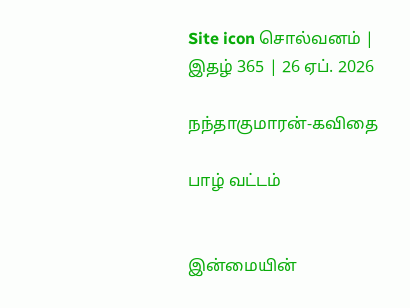Site icon சொல்வனம் | இதழ் 365 | 26 ஏப். 2026

நந்தாகுமாரன்-கவிதை

பாழ் வட்டம்


இன்மையின்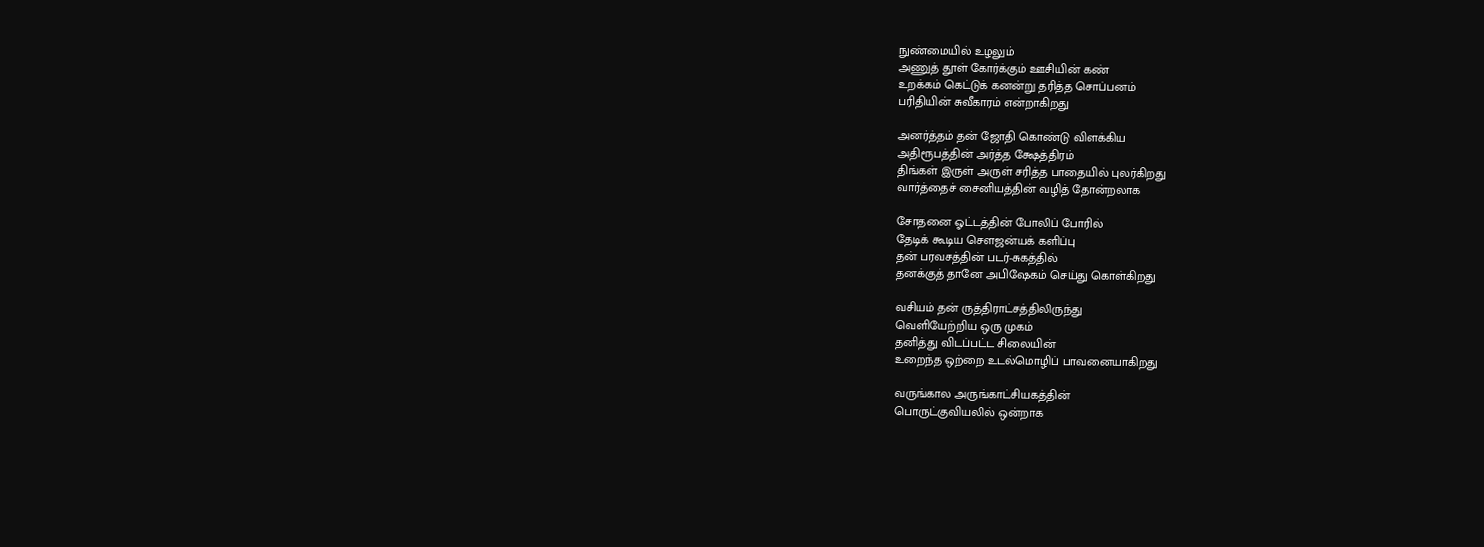நுண்மையில் உழலும்
அணுத் தூள் கோர்க்கும் ஊசியின் கண்
உறக்கம் கெட்டுக் கனன்று தரித்த சொப்பனம்
பரிதியின் சுவீகாரம் என்றாகிறது

அனர்த்தம் தன் ஜோதி கொண்டு விளக்கிய
அதிரூபத்தின் அர்த்த க்ஷேத்திரம்
திங்கள் இருள் அருள் சரித்த பாதையில் புலர்கிறது
வார்த்தைச் சைனியத்தின் வழித் தோன்றலாக

சோதனை ஓட்டத்தின் போலிப் போரில்
தேடிக் கூடிய சௌஜன்யக் களிப்பு
தன் பரவசத்தின் படர்-சுகத்தில்
தனக்குத் தானே அபிஷேகம் செய்து கொள்கிறது

வசியம் தன் ருத்திராட்சத்திலிருந்து
வெளியேற்றிய ஒரு முகம்
தனித்து விடப்பட்ட சிலையின்
உறைந்த ஒற்றை உடல்மொழிப் பாவனையாகிறது

வருங்கால அருங்காட்சியகத்தின்
பொருட்குவியலில் ஒன்றாக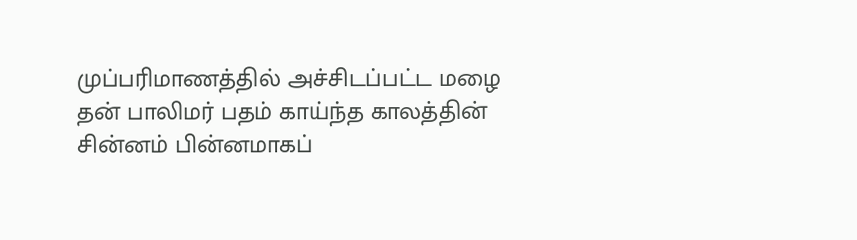முப்பரிமாணத்தில் அச்சிடப்பட்ட மழை
தன் பாலிமர் பதம் காய்ந்த காலத்தின்
சின்னம் பின்னமாகப்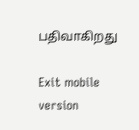பதிவாகிறது

Exit mobile version